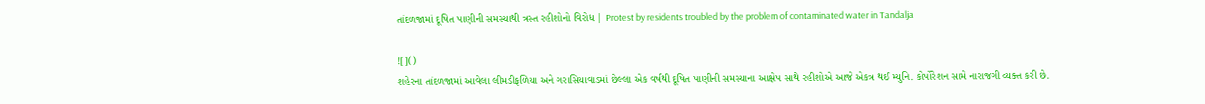તાંદળજામાં દૂષિત પાણીની સમસ્યાથી ત્રસ્ત રહીશોનો વિરોધ | Protest by residents troubled by the problem of contaminated water in Tandalja

![]()
શહેરના તાંદળજામાં આવેલા લીમડીફળિયા અને ગરાસિયાવાડમાં છેલ્લા એક વર્ષથી દૂષિત પાણીની સમસ્યાના આક્ષેપ સાથે રહીશોએ આજે એકત્ર થઈ મ્યુનિ. કોર્પોરેશન સામે નારાજગી વ્યક્ત કરી છે.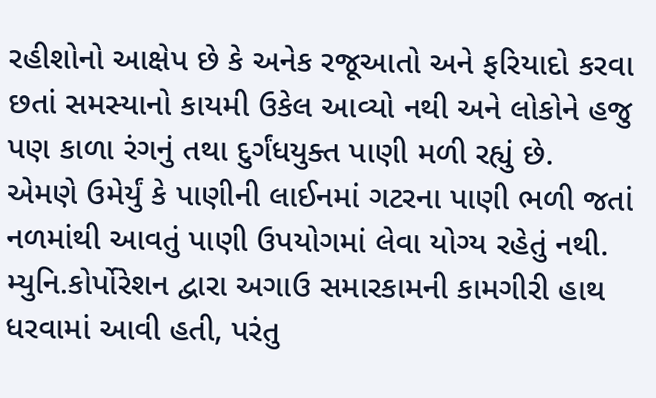રહીશોનો આક્ષેપ છે કે અનેક રજૂઆતો અને ફરિયાદો કરવા છતાં સમસ્યાનો કાયમી ઉકેલ આવ્યો નથી અને લોકોને હજુ પણ કાળા રંગનું તથા દુર્ગંધયુક્ત પાણી મળી રહ્યું છે.
એમણે ઉમેર્યું કે પાણીની લાઈનમાં ગટરના પાણી ભળી જતાં નળમાંથી આવતું પાણી ઉપયોગમાં લેવા યોગ્ય રહેતું નથી. મ્યુનિ.કોર્પોરેશન દ્વારા અગાઉ સમારકામની કામગીરી હાથ ધરવામાં આવી હતી, પરંતુ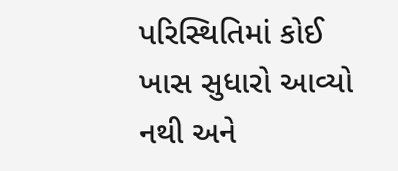પરિસ્થિતિમાં કોઈ ખાસ સુધારો આવ્યો નથી અને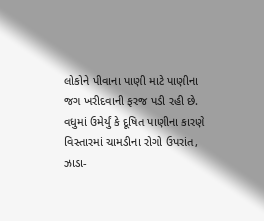લોકોને પીવાના પાણી માટે પાણીના જગ ખરીદવાની ફરજ પડી રહી છે.
વધુમાં ઉમેર્યું કે દૂષિત પાણીના કારણે વિસ્તારમાં ચામડીના રોગો ઉપરાંત, ઝાડા-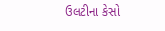ઉલટીના કેસો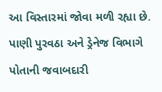આ વિસ્તારમાં જોવા મળી રહ્યા છે. પાણી પુરવઠા અને ડ્રેનેજ વિભાગે પોતાની જવાબદારી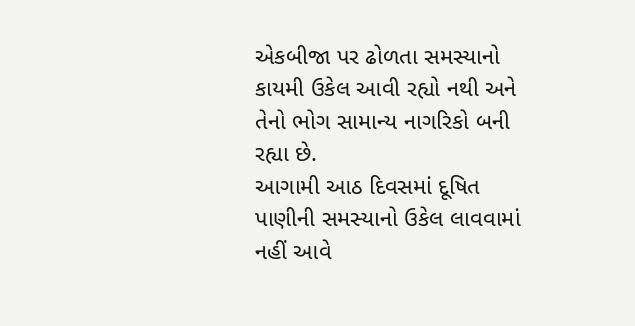એકબીજા પર ઢોળતા સમસ્યાનો કાયમી ઉકેલ આવી રહ્યો નથી અને તેનો ભોગ સામાન્ય નાગરિકો બની રહ્યા છે.
આગામી આઠ દિવસમાં દૂષિત પાણીની સમસ્યાનો ઉકેલ લાવવામાં નહીં આવે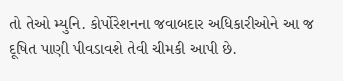તો તેઓ મ્યુનિ. કોર્પોરેશનના જવાબદાર અધિકારીઓને આ જ દૂષિત પાણી પીવડાવશે તેવી ચીમકી આપી છે.